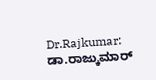Dr.Rajkumar: ಡಾ.ರಾಜ್ಕುಮಾರ್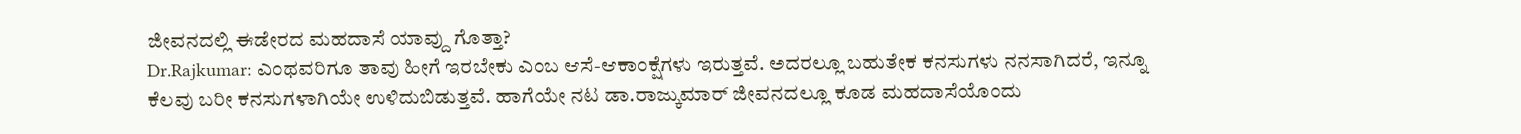ಜೀವನದಲ್ಲಿ ಈಡೇರದ ಮಹದಾಸೆ ಯಾವ್ದು ಗೊತ್ತಾ?
Dr.Rajkumar: ಎಂಥವರಿಗೂ ತಾವು ಹೀಗೆ ಇರಬೇಕು ಎಂಬ ಆಸೆ-ಆಕಾಂಕ್ಷೆಗಳು ಇರುತ್ತವೆ. ಅದರಲ್ಲೂ ಬಹುತೇಕ ಕನಸುಗಳು ನನಸಾಗಿದರೆ, ಇನ್ನೂ ಕೆಲವು ಬರೀ ಕನಸುಗಳಾಗಿಯೇ ಉಳಿದುಬಿಡುತ್ತವೆ. ಹಾಗೆಯೇ ನಟ ಡಾ.ರಾಜ್ಕುಮಾರ್ ಜೀವನದಲ್ಲೂ ಕೂಡ ಮಹದಾಸೆಯೊಂದು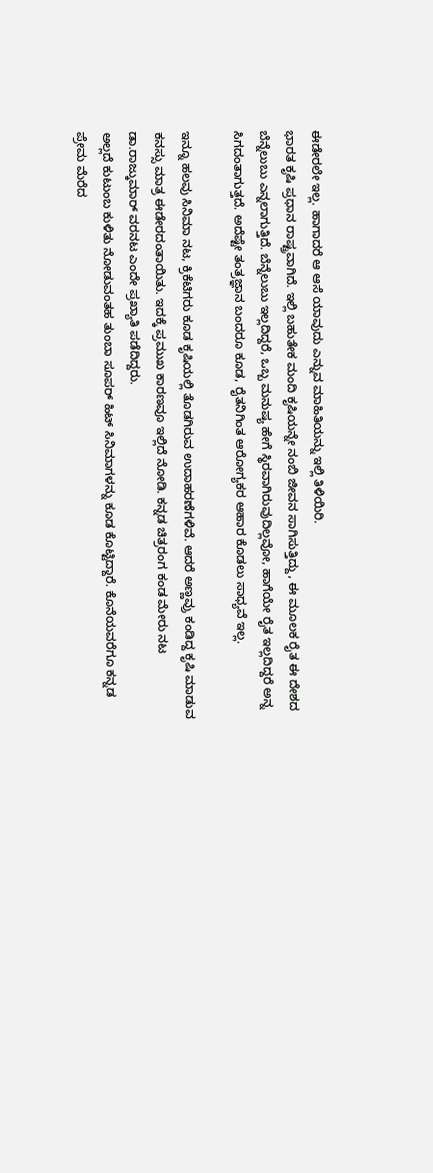ಈಡೇರಲೇ ಇಲ್ಲ. ಹಾಗಾದರೆ ಆ ಆಸೆ ಯಾವುದು ಎನ್ನುವ ಮಾಹಿತಿಯನ್ನು ಇಲ್ಲಿ ತಿಳಿಯಿರಿ.
ಭಾರತ ಕೃಷಿ ಪ್ರಧಾನ ರಾಷ್ಟ್ರವಾಗಿದೆ. ಇಲ್ಲಿ ಬಹುತೇಕ ಮಂದಿ ಕೃಷಿಯನ್ನೇ ನಂಬಿ ಜೀವನ ಸಾಗಿಸುತ್ತಿದ್ದು, ಈ ಮೂಲಕ ರೈತ ಈ ದೇಶದ ಬೆನ್ನೆಲುಬು ಎನ್ನಲಾಗುತ್ತಿದೆ. ಬೆನ್ನೆಲುಬು ಇಲ್ಲದಿದ್ದರೆ, ಒಬ್ಬ ಮನುಷ್ಯ ಹೇಗೆ ಸ್ಥಿರವಾಗಿರುವುದಿಲ್ಲವೋ, ಹಾಗೆಯೇ ರೈತ ಇಲ್ಲದಿದ್ದರೆ ಅನ್ನ ಸಿಗದಂತಾಗುತ್ತದೆ. ಅದೆಷ್ಟೇ ತಂತ್ರಜ್ಞಾನ ಬಂದರೂ ಕೂಡ, ರೈತನಿಗಿಂತ ಆರೋಗ್ಯಕರ ಆಹಾರ ಕೊಡಲು ಸಾಧ್ಯವೆ ಇಲ್ಲ.

ಇನ್ನೂ ಹಲವು ಸಿನಿಮಾ ನಟ, ಕ್ರಿಕೆಟಿಗರು ಕೂಡ ಕೃಷಿಯಲ್ಲಿ ತೊಡಗಿರುವ ಉದಾಹರಣೆಗಳಿವೆ. ಆದರೆ ಅಣ್ಣವ್ರು ಕಂಡಿದ್ದ ಕೃಷಿ ಮಾಡುವ ಕನಸ್ಸು ಮಾತ್ರ ಈಡೇರದಂತಾಯಿತು. ಇದಕ್ಕೆ ಪ್ರಮುಖ ಕಾರಣವೂ ಇಲ್ಲಿದೆ ನೋಡಿ. ಕನ್ನಡ ಚಿತ್ರರಂಗ ಕಂಡ ಮೇರು ನಟ ಡಾ.ರಾಜ್ಕುಮಾರ್ ವರನಟ ಎಂದೇ ಪ್ರಖ್ಯಾತಿ ಪಡೆದಿದ್ದರು.
ಅಲ್ಲದೆ ಕುಟುಂಬ ಕುಳಿತು ನೋಡುವಂತಹ ತುಂಬಾ ಸೂಪರ್ ಹಿಟ್ ಸಿನಿಮಾಗಳನ್ನು ಕೂಡ ಕೊಟ್ಟಿದ್ದಾರೆ. ಕೊನೆಯವರೆಗೂ ಕನ್ನಡ ಪ್ರೇಮ ಮೆರೆದ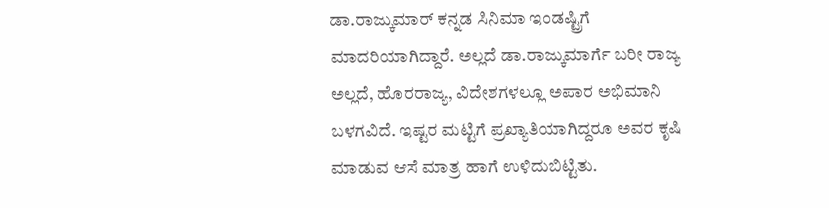ಡಾ.ರಾಜ್ಕುಮಾರ್ ಕನ್ನಡ ಸಿನಿಮಾ ಇಂಡಷ್ಟ್ರಿಗೆ ಮಾದರಿಯಾಗಿದ್ದಾರೆ. ಅಲ್ಲದೆ ಡಾ.ರಾಜ್ಕುಮಾರ್ಗೆ ಬರೀ ರಾಜ್ಯ ಅಲ್ಲದೆ, ಹೊರರಾಜ್ಯ, ವಿದೇಶಗಳಲ್ಲೂ ಅಪಾರ ಅಭಿಮಾನಿ ಬಳಗವಿದೆ. ಇಷ್ಟರ ಮಟ್ಟಿಗೆ ಪ್ರಖ್ಯಾತಿಯಾಗಿದ್ದರೂ ಅವರ ಕೃಷಿ ಮಾಡುವ ಆಸೆ ಮಾತ್ರ ಹಾಗೆ ಉಳಿದುಬಿಟ್ಟಿತು.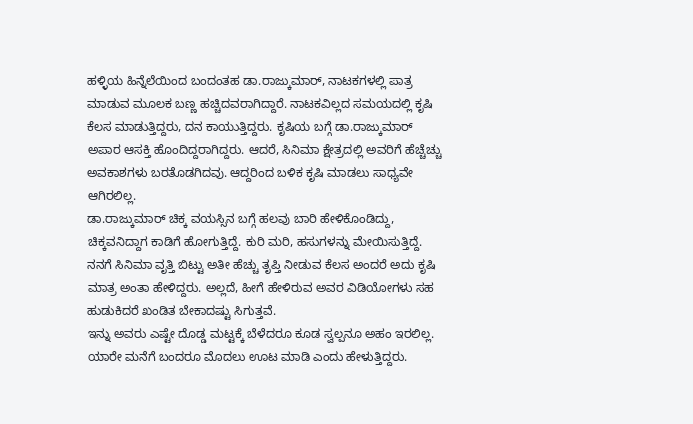ಹಳ್ಳಿಯ ಹಿನ್ನೆಲೆಯಿಂದ ಬಂದಂತಹ ಡಾ.ರಾಜ್ಕುಮಾರ್, ನಾಟಕಗಳಲ್ಲಿ ಪಾತ್ರ ಮಾಡುವ ಮೂಲಕ ಬಣ್ಣ ಹಚ್ಚಿದವರಾಗಿದ್ದಾರೆ. ನಾಟಕವಿಲ್ಲದ ಸಮಯದಲ್ಲಿ ಕೃಷಿ ಕೆಲಸ ಮಾಡುತ್ತಿದ್ದರು, ದನ ಕಾಯುತ್ತಿದ್ದರು. ಕೃಷಿಯ ಬಗ್ಗೆ ಡಾ.ರಾಜ್ಕುಮಾರ್ ಅಪಾರ ಆಸಕ್ತಿ ಹೊಂದಿದ್ದರಾಗಿದ್ದರು. ಆದರೆ, ಸಿನಿಮಾ ಕ್ಷೇತ್ರದಲ್ಲಿ ಅವರಿಗೆ ಹೆಚ್ಚೆಚ್ಚು ಅವಕಾಶಗಳು ಬರತೊಡಗಿದವು. ಆದ್ದರಿಂದ ಬಳಿಕ ಕೃಷಿ ಮಾಡಲು ಸಾಧ್ಯವೇ ಆಗಿರಲಿಲ್ಲ.
ಡಾ.ರಾಜ್ಕುಮಾರ್ ಚಿಕ್ಕ ವಯಸ್ಸಿನ ಬಗ್ಗೆ ಹಲವು ಬಾರಿ ಹೇಳಿಕೊಂಡಿದ್ದು, ಚಿಕ್ಕವನಿದ್ದಾಗ ಕಾಡಿಗೆ ಹೋಗುತ್ತಿದ್ದೆ. ಕುರಿ ಮರಿ, ಹಸುಗಳನ್ನು ಮೇಯಿಸುತ್ತಿದ್ದೆ. ನನಗೆ ಸಿನಿಮಾ ವೃತ್ತಿ ಬಿಟ್ಟು ಅತೀ ಹೆಚ್ಚು ತೃಪ್ತಿ ನೀಡುವ ಕೆಲಸ ಅಂದರೆ ಅದು ಕೃಷಿ ಮಾತ್ರ ಅಂತಾ ಹೇಳಿದ್ದರು. ಅಲ್ಲದೆ, ಹೀಗೆ ಹೇಳಿರುವ ಅವರ ವಿಡಿಯೋಗಳು ಸಹ ಹುಡುಕಿದರೆ ಖಂಡಿತ ಬೇಕಾದಷ್ಟು ಸಿಗುತ್ತವೆ.
ಇನ್ನು ಅವರು ಎಷ್ಟೇ ದೊಡ್ಡ ಮಟ್ಟಕ್ಕೆ ಬೆಳೆದರೂ ಕೂಡ ಸ್ವಲ್ಪನೂ ಅಹಂ ಇರಲಿಲ್ಲ. ಯಾರೇ ಮನೆಗೆ ಬಂದರೂ ಮೊದಲು ಊಟ ಮಾಡಿ ಎಂದು ಹೇಳುತ್ತಿದ್ದರು.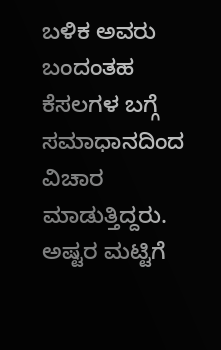ಬಳಿಕ ಅವರು ಬಂದಂತಹ ಕೆಸಲಗಳ ಬಗ್ಗೆ ಸಮಾಧಾನದಿಂದ ವಿಚಾರ ಮಾಡುತ್ತಿದ್ದರು. ಅಷ್ಟರ ಮಟ್ಟಿಗೆ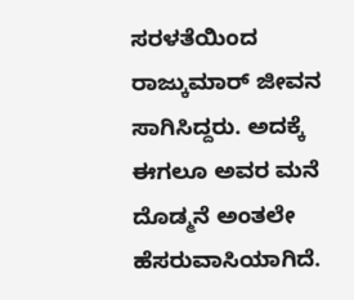ಸರಳತೆಯಿಂದ ರಾಜ್ಕುಮಾರ್ ಜೀವನ ಸಾಗಿಸಿದ್ದರು. ಅದಕ್ಕೆ ಈಗಲೂ ಅವರ ಮನೆ ದೊಡ್ಮನೆ ಅಂತಲೇ ಹೆಸರುವಾಸಿಯಾಗಿದೆ.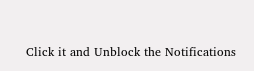Click it and Unblock the Notifications